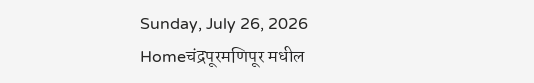Sunday, July 26, 2026
Homeचंद्रपूरमणिपूर मधील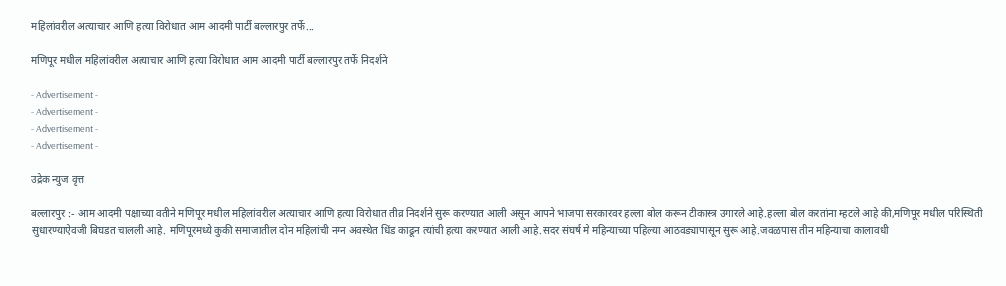महिलांवरील अत्याचार आणि हत्या विरोधात आम आदमी पार्टी बल्लारपुर तर्फे...

मणिपूर मधील महिलांवरील अत्याचार आणि हत्या विरोधात आम आदमी पार्टी बल्लारपुर तर्फे निदर्शने

- Advertisement -
- Advertisement -
- Advertisement -
- Advertisement -

उद्रेक न्युज वृत्त

बल्लारपुर :- आम आदमी पक्षाच्या वतीने मणिपूर मधील महिलांवरील अत्याचार आणि हत्या विरोधात तीव्र निदर्शने सुरू करण्यात आली असून आपने भाजपा सरकारवर हल्ला बोल करून टीकास्त्र उगारले आहे.हल्ला बोल करतांना म्हटले आहे की,मणिपूर मधील परिस्थिती सुधारण्याऐवजी बिघडत चालली आहे. मणिपूरमध्ये कुकी समाजातील दोन महिलांची नग्न अवस्थेत धिंड काढून त्यांची हत्या करण्यात आली आहे.सदर संघर्ष मे महिन्याच्या पहिल्या आठवड्यापासून सुरू आहे.जवळपास तीन महिन्याचा कालावधी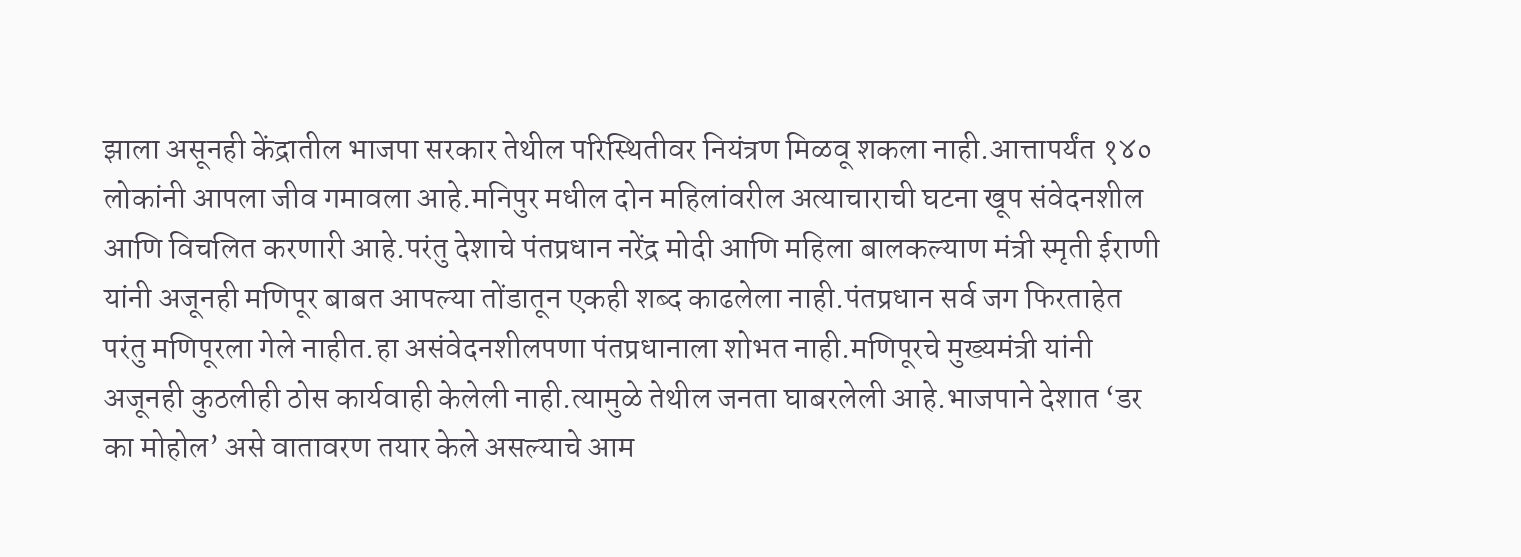झाला असूनही केंद्रातील भाजपा सरकार तेथील परिस्थितीवर नियंत्रण मिळवू शकला नाही.आत्तापर्यंत १४० लोकांनी आपला जीव गमावला आहे.मनिपुर मधील दोन महिलांवरील अत्याचाराची घटना खूप संवेदनशील आणि विचलित करणारी आहे.परंतु देशाचे पंतप्रधान नरेंद्र मोदी आणि महिला बालकल्याण मंत्री स्मृती ईराणी यांनी अजूनही मणिपूर बाबत आपल्या तोंडातून एकही शब्द काढलेला नाही.पंतप्रधान सर्व जग फिरताहेत परंतु मणिपूरला गेले नाहीत.हा असंवेदनशीलपणा पंतप्रधानाला शोभत नाही.मणिपूरचे मुख्यमंत्री यांनी अजूनही कुठलीही ठोस कार्यवाही केलेली नाही.त्यामुळे तेथील जनता घाबरलेली आहे.भाजपाने देशात ‘डर का मोहोल’ असे वातावरण तयार केले असल्याचे आम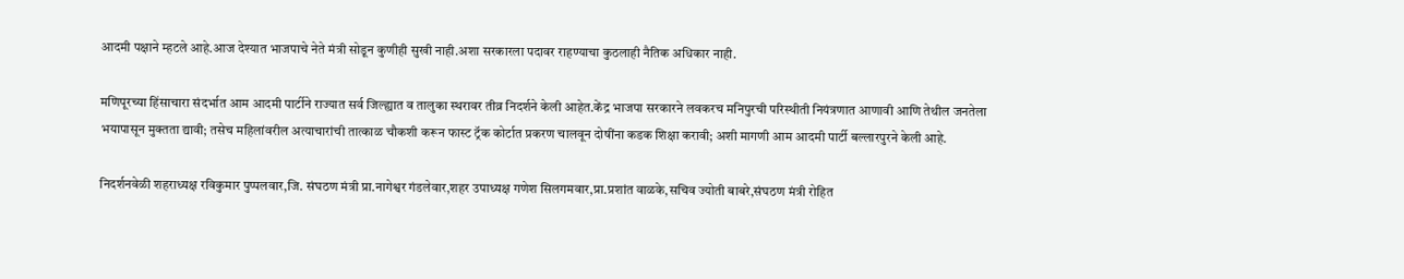आदमी पक्षाने म्हटले आहे.आज देश्यात भाजपाचे नेते मंत्री सोडून कुणीही सुखी नाही.अशा सरकारला पदावर राहण्याचा कुठलाही नैतिक अधिकार नाही.

मणिपूरच्या हिंसाचारा संदर्भात आम आदमी पार्टीने राज्यात सर्व जिल्ह्यात व तालुका स्थरावर तीव्र निदर्शने केली आहेत.केंद्र भाजपा सरकारने लवकरच मनिपुरची परिस्थीती नियंत्रणात आणावी आणि तेथील जनतेला भयापासून मुक्तता द्यावी; तसेच महिलांवरील अत्याचारांची तात्काळ चौकशी करून फास्ट ट्रॅक कोर्टात प्रकरण चालवून दोषींना कडक शिक्षा करावी; अशी मागणी आम आदमी पार्टी बल्लारपुरने केली आहे.

निदर्शनवेळी शहराध्यक्ष रविकुमार पुप्पलवार,जि. संघठण मंत्री प्रा.नागेश्वर गंडलेवार,शहर उपाध्यक्ष गणेश सिलगमवार,प्रा.प्रशांत वाळके,सचिव ज्योती बाबरे,संघठण मंत्री रोहित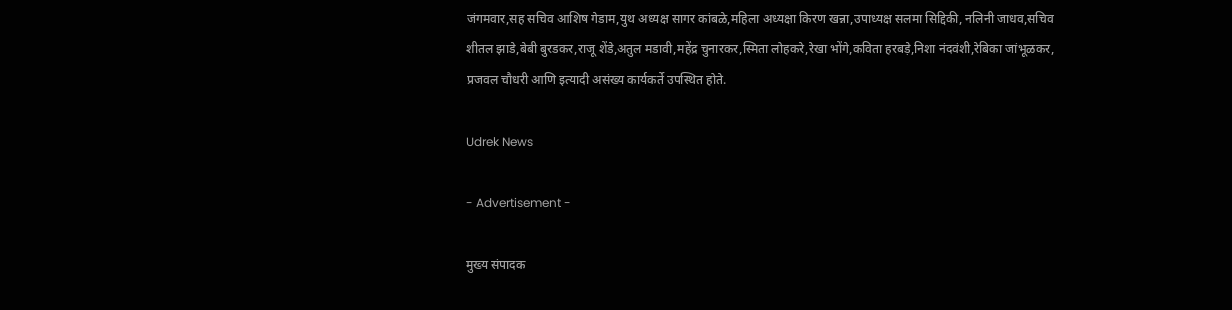जंगमवार,सह सचिव आशिष गेडाम,युथ अध्यक्ष सागर कांबळे,महिला अध्यक्षा किरण खन्ना,उपाध्यक्ष सलमा सिद्दिकी, नलिनी जाधव,सचिव शीतल झाडे,बेबी बुरडकर,राजू शेंडे,अतुल मडावी,महेंद्र चुनारकर,स्मिता लोहकरे,रेखा भोंगे,कविता हरबड़े,निशा नंदवंशी,रेबिका जांभूळकर, प्रजवल चौधरी आणि इत्यादी असंख्य कार्यकर्ते उपस्थित होते.

Udrek News

- Advertisement -

मुख्य संपादक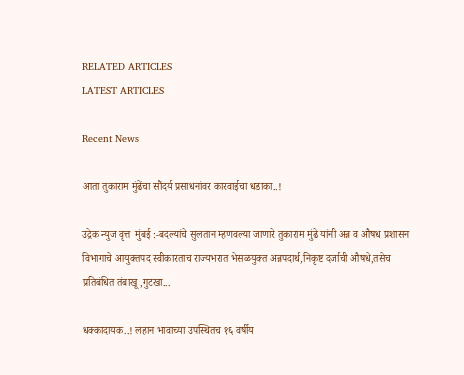RELATED ARTICLES
LATEST ARTICLES

Recent News

आता तुकाराम मुंढेंचा सौंदर्य प्रसाधनांवर कारवाईचा धडाका..!

उद्रेक न्युज वृत्त  मुंबई :-बदल्यांचे सुलतान म्हणवल्या जाणारे तुकाराम मुंढे यांनी अन्न व औषध प्रशासन विभागाचे आयुक्तपद स्वीकारताच राज्यभरात भेसळयुक्त अन्नपदार्थ,निकृष्ट दर्जाची औषधे,तसेच प्रतिबंधित तंबाखू,गुटखा...

धक्कादायक..! लहान भावाच्या उपस्थितच १६ वर्षीय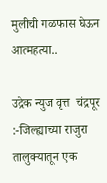मुलीची गळफास घेऊन आत्महत्या..

उद्रेक न्युज वृत्त  चंद्रपूर :-जिल्ह्याच्या राजुरा तालुक्यातून एक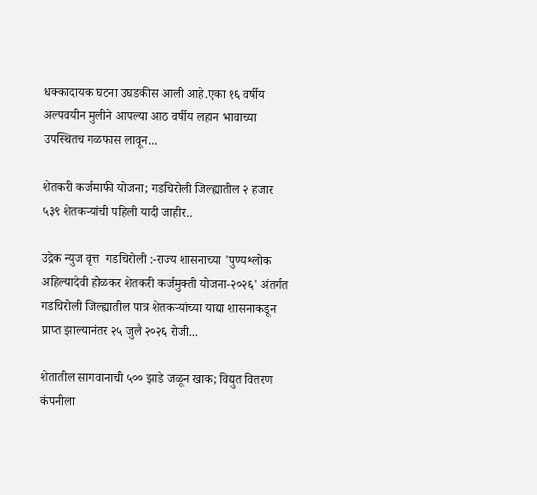धक्कादायक घटना उघडकीस आली आहे.एका १६ वर्षीय अल्पवयीन मुलीने आपल्या आठ वर्षीय लहान भावाच्या उपस्थितच गळफास लावून...

शेतकरी कर्जमाफी योजना; गडचिरोली जिल्ह्यातील २ हजार ५३९ शेतकऱ्यांची पहिली यादी जाहीर..

उद्रेक न्युज वृत्त  गडचिरोली :-राज्य शासनाच्या 'पुण्यश्लोक अहिल्यादेवी होळकर शेतकरी कर्जमुक्ती योजना-२०२६' अंतर्गत गडचिरोली जिल्ह्यातील पात्र शेतकऱ्यांच्या याद्या शासनाकडून प्राप्त झाल्यानंतर २५ जुलै २०२६ रोजी...

शेतातील सागवानाची ५०० झाडे जळून खाक; विद्युत वितरण कंपनीला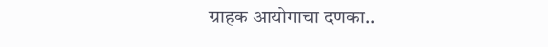ग्राहक आयोगाचा दणका..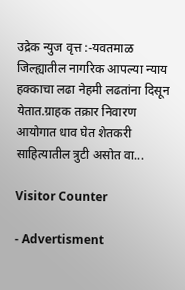उद्रेक न्युज वृत्त :-यवतमाळ जिल्ह्यातील नागरिक आपल्या न्याय हक्काचा लढा नेहमी लढतांना दिसून येतात.ग्राहक तक्रार निवारण आयोगात धाव घेत शेतकरी साहित्यातील त्रुटी असोत वा...

Visitor Counter

- Advertisment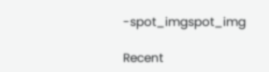-spot_imgspot_img

Recent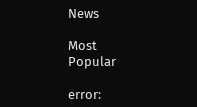News

Most Popular

error: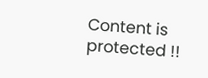Content is protected !!